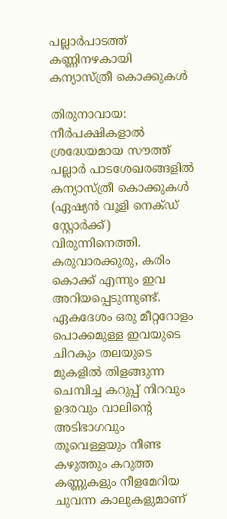പല്ലാർപാടത്ത് കണ്ണിനഴകായി കന്യാസ്ത്രീ കൊക്കുകൾ

തിരുനാവായ: നീർപക്ഷികളാൽ ശ്രദ്ധേയമായ സൗത്ത് പല്ലാർ പാടശേഖരങ്ങളിൽ കന്യാസ്ത്രീ കൊക്കുകൾ (ഏഷ്യൻ വൂളി നെക്ഡ് സ്റ്റോർക്ക്) വിരുന്നിനെത്തി. കരുവാരക്കുരു, കരിം കൊക്ക് എന്നും ഇവ അറിയപ്പെടുന്നുണ്ട്. ഏകദേശം ഒരു മീറ്ററോളം പൊക്കമുള്ള ഇവയുടെ ചിറകും തലയുടെ മുകളിൽ തിളങ്ങുന്ന ചെമ്പിച്ച കറുപ്പ് നിറവും ഉദരവും വാലിന്റെ അടിഭാഗവും തൂവെള്ളയും നീണ്ട കഴുത്തും കറുത്ത കണ്ണുകളും നീളമേറിയ ചുവന്ന കാലുകളുമാണ്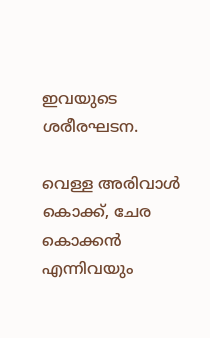ഇവയുടെ ശരീരഘടന.

വെള്ള അരിവാൾ കൊക്ക്, ചേര കൊക്കൻ എന്നിവയും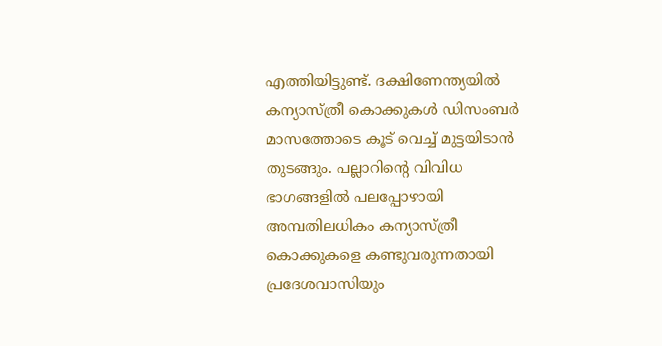എത്തിയിട്ടുണ്ട്. ദക്ഷിണേന്ത്യയിൽ കന്യാസ്ത്രീ കൊക്കുകൾ ഡിസംബർ മാസത്തോടെ കൂട് വെച്ച് മുട്ടയിടാൻ തുടങ്ങും. പല്ലാറിന്റെ വിവിധ ഭാഗങ്ങളിൽ പലപ്പോഴായി അമ്പതിലധികം കന്യാസ്ത്രീ കൊക്കുകളെ കണ്ടുവരുന്നതായി പ്രദേശവാസിയും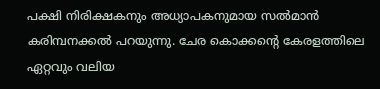പക്ഷി നിരിക്ഷകനും അധ്യാപകനുമായ സൽമാൻ കരിമ്പനക്കൽ പറയുന്നു. ചേര കൊക്കന്റെ കേരളത്തിലെ ഏറ്റവും വലിയ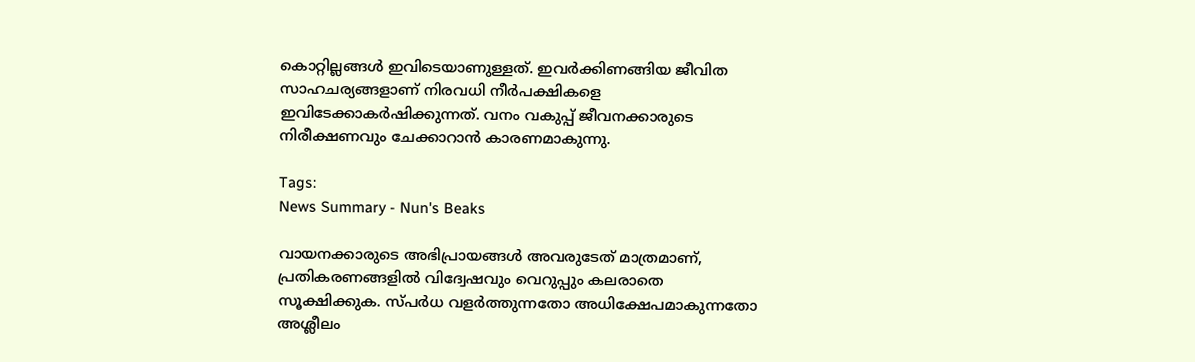കൊറ്റില്ലങ്ങൾ ഇവിടെയാണുള്ളത്. ഇവർക്കിണങ്ങിയ ജീവിത സാഹചര്യങ്ങളാണ് നിരവധി നീർപക്ഷികളെ ഇവിടേക്കാകർഷിക്കുന്നത്. വനം വകുപ്പ് ജീവനക്കാരുടെ നിരീക്ഷണവും ചേക്കാറാൻ കാരണമാകുന്നു.

Tags:
News Summary - Nun's Beaks

വായനക്കാരുടെ അഭിപ്രായങ്ങള്‍ അവരുടേത് മാത്രമാണ്, പ്രതികരണങ്ങളിൽ വിദ്വേഷവും വെറുപ്പും കലരാതെ സൂക്ഷിക്കുക. സ്പർധ വളർത്തുന്നതോ അധിക്ഷേപമാകുന്നതോ അശ്ലീലം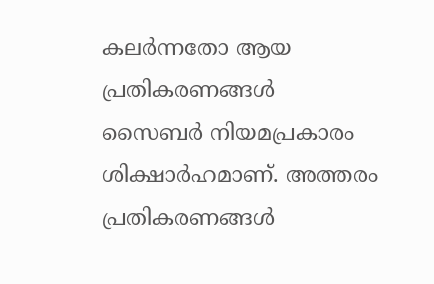കലർന്നതോ ആയ പ്രതികരണങ്ങൾ സൈബർ നിയമപ്രകാരം ശിക്ഷാർഹമാണ്. അത്തരം പ്രതികരണങ്ങൾ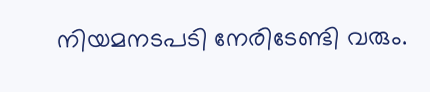നിയമനടപടി നേരിടേണ്ടി വരും.